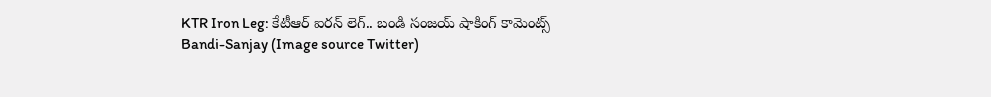KTR Iron Leg: కేటీఆర్ ఐరన్ లెగ్.. బండి సంజయ్ షాకింగ్ కామెంట్స్
Bandi-Sanjay (Image source Twitter)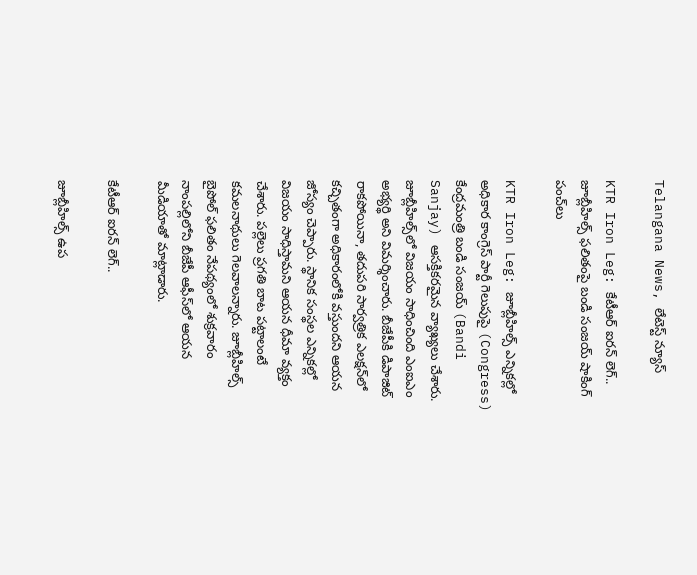Telangana News, లేటెస్ట్ న్యూస్

KTR Iron Leg: కేటీఆర్ ఐరన్ లెగ్.. జూబ్లీహిల్స్ ఫలితంపై బండి సంజయ్ షాకింగ్ పంచ్‌లు

KTR Iron Leg: జూబ్లీహిల్స్ ఎన్నికల్లో అధికార కాంగ్రెస్ పార్టీ గెలుపుపై (Congress) కేంద్రమంత్రి బండి సంజయ్ (Bandi Sanjay) ఆసక్తికరమైన వ్యాఖ్యలు చేశారు. జూబ్లీహిల్స్‌లో విజయం సాధించింది ఎంఐఎం అభ్యర్థి అని విమర్శించారు. బీజేపీకి డిపాజిట్ రాకపోయినా, తదుపరి సార్వత్రిక ఎలక్షన్‌లో కచ్చితంగా అధికారంలోకి వస్తుందని ఆయన జోస్యం చెప్పారు. స్థానిక సంస్థల ఎన్నికల్లో విజయం సాధిస్తామని ఆయన ధీమా వ్యక్తం చేశారు. పల్లెలు ప్రగతి బాట పట్టాలంటే కమలనాథులు గెలవాలన్నారు. జూబ్లీహిల్స్ బైపోల్ ఫలితం నేపథ్యంలో శుక్రవారం నాంపల్లిలోని బీజేపీ ఆఫీస్‌లో ఆయన మీడియాతో మాట్లాడారు.

కేటీఆర్ ఐరన్ లెగ్..

జూబ్లీహిల్స్ ఉప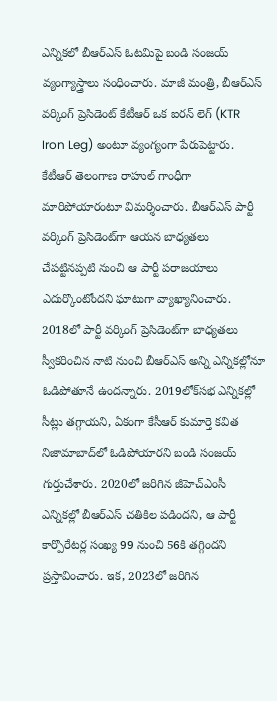ఎన్నికలో బీఆర్ఎస్ ఓటమిపై బండి సంజయ్ వ్యంగ్యాస్త్రాలు సంధించారు. మాజీ మంత్రి, బీఆర్ఎస్ వర్కింగ్ ప్రెసిడెంట్ కేటీఆర్ ఒక ఐరన్ లెగ్ (KTR Iron Leg) అంటూ వ్యంగ్యంగా పేరుపెట్టారు. కేటీఆర్ తెలంగాణ రాహుల్ గాంధీగా మారిపోయారంటూ విమర్శించారు. బీఆర్ఎస్ పార్టీ వర్కింగ్ ప్రెసిడెంట్‌గా ఆయన బాధ్యతలు చేపట్టినప్పటి నుంచి ఆ పార్టీ పరాజయాలు ఎదుర్కొంటోందని ఘాటుగా వ్యాఖ్యానించారు. 2018లో పార్టీ వర్కింగ్ ప్రెసిడెంట్‌గా బాధ్యతలు స్వీకరించిన నాటి నుంచి బీఆర్ఎస్ అన్ని ఎన్నికల్లోనూ ఓడిపోతూనే ఉందన్నారు. 2019లోక్‌సభ ఎన్నికల్లో సీట్లు తగ్గాయని, ఏకంగా కేసీఆర్ కుమార్తె కవిత నిజామాబాద్‌లో ఓడిపోయారని బండి సంజయ్ గుర్తుచేశారు. 2020లో జరిగిన జీహెచ్ఎంసీ ఎన్నికల్లో బీఆర్ఎస్ చతికిల పడిందని, ఆ పార్టీ కార్పొరేటర్ల సంఖ్య 99 నుంచి 56కి తగ్గిందని ప్రస్తావించారు. ఇక, 2023లో జరిగిన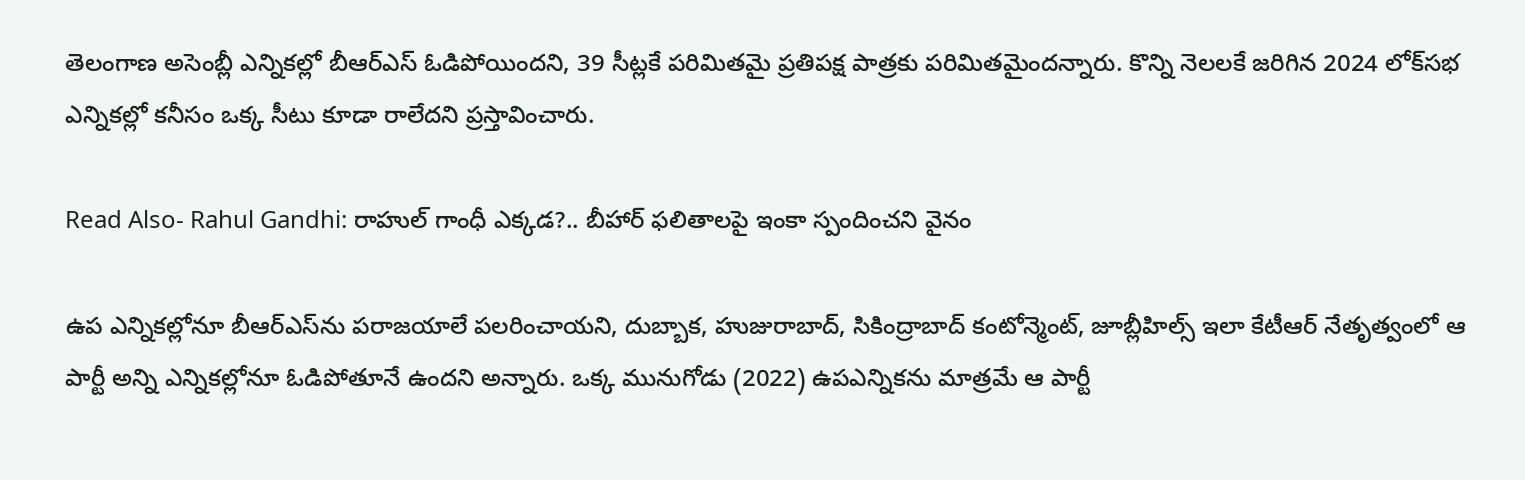తెలంగాణ అసెంబ్లీ ఎన్నికల్లో బీఆర్ఎస్ ఓడిపోయిందని, 39 సీట్లకే పరిమితమై ప్రతిపక్ష పాత్రకు పరిమితమైందన్నారు. కొన్ని నెలలకే జరిగిన 2024 లోక్‌సభ ఎన్నికల్లో కనీసం ఒక్క సీటు కూడా రాలేదని ప్రస్తావించారు.

Read Also- Rahul Gandhi: రాహుల్ గాంధీ ఎక్కడ?.. బీహార్ ఫలితాలపై ఇంకా స్పందించని వైనం

ఉప ఎన్నికల్లోనూ బీఆర్ఎస్‌ను పరాజయాలే పలరించాయని, దుబ్బాక, హుజురాబాద్, సికింద్రాబాద్ కంటోన్మెంట్, జూబ్లీహిల్స్ ఇలా కేటీఆర్ నేతృత్వంలో ఆ పార్టీ అన్ని ఎన్నికల్లోనూ ఓడిపోతూనే ఉందని అన్నారు. ఒక్క మునుగోడు (2022) ఉపఎన్నికను మాత్రమే ఆ పార్టీ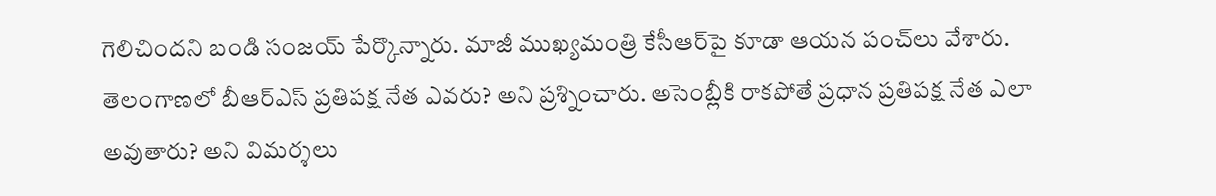గెలిచిందని బండి సంజయ్ పేర్కొన్నారు. మాజీ ముఖ్యమంత్రి కేసీఆర్‌పై కూడా ఆయన పంచ్‌లు వేశారు. తెలంగాణలో బీఆర్ఎస్ ప్రతిపక్ష నేత ఎవరు? అని ప్రశ్నించారు. అసెంబ్లీకి రాకపోతే ప్రధాన ప్రతిపక్ష నేత ఎలా అవుతారు? అని విమర్శలు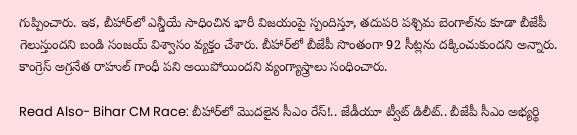గుప్పించారు. ఇక, బీహార్‌లో ఎన్డీయే సాధించిన భారీ విజయంపై స్పందిస్తూ, తదుపరి పశ్చిమ బెంగాల్‌ను కూడా బీజేపీ గెలుస్తుందని బండి సంజయ్ విశ్వాసం వ్యక్తం చేశారు. బీహార్‌లో బీజేపీ సొంతంగా 92 సీట్లను దక్కించుకుందని అన్నారు. కాంగ్రెస్ అగ్రనేత రాహుల్ గాంధీ పని అయిపోయిందని వ్యంగ్యాస్త్రాలు సంధించారు.

Read Also- Bihar CM Race: బీహార్‌‌లో మొదలైన సీఎం రేస్!.. జేడీయూ ట్వీట్ డిలీట్.. బీజేపీ సీఎం అభ్యర్థి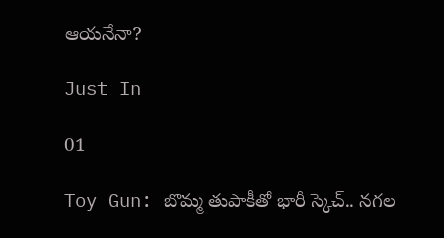ఆయనేనా?

Just In

01

Toy Gun: బొమ్మ తుపాకీతో భారీ స్కెచ్.. నగల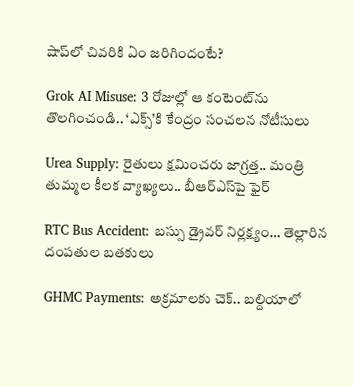షాప్‌లో చివరికి ఏం జరిగిందంటే?

Grok AI Misuse: 3 రోజుల్లో ఆ కంటెంట్‌ను తొలగించండి.. ‘ఎక్స్’కి కేంద్రం సంచలన నోటీసులు

Urea Supply: రైతులు క్షమించరు జాగ్రత్త.. మంత్రి తుమ్మల కీలక వ్యాఖ్యలు.. బీఆర్ఎస్‌పై ఫైర్

RTC Bus Accident: బస్సు డ్రైవర్ నిర్లక్ష్యం… తెల్లారిన దంపతుల బతకులు

GHMC Payments: అక్రమాలకు చెక్.. బల్దియాలో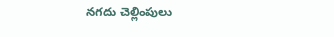నగదు చెల్లింపులు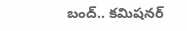బంద్.. కమిషనర్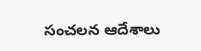సంచలన ఆదేశాలు